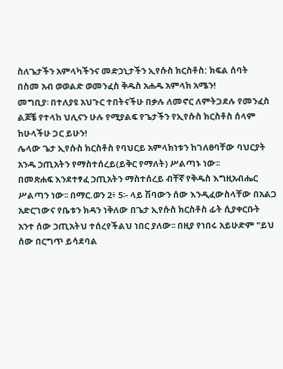ስለጌታችን አምላካችንና መድኃኒታችን ኢየሱስ ክርስቶስ: ክፍል ሰባት
በስመ አብ ወወልድ ወመንፈስ ቅዱስ አሐዱ አምላክ አሜን!
መግቢያ፡ በተለያዩ አህጉር ተበትናችሁ በቃሉ ለመኖር ለምትጋደሉ የመንፈስ ልጆቼ የተላከ ህሊናን ሁሉ የሚያልፍ የጌታችን የኢየሱስ ክርስቶስ ሰላም ከሁላችሁ ጋር ይሁን!
ሌላው ጌታ ኢየሱስ ክርስቶስ የባህርይ አምላክነቱን ከገለፀባቸው ባህርያት አንዱ ኃጢአትን የማስተሰረይ(ይቅር የማለት) ሥልጣኑ ነው፡፡
በመጽሐፍ እንደተፃፈ ኃጢአትን ማስተሰረይ ብቸኛ የቅዱስ እግዚአብሔር ሥልጣን ነው፡፡ በማር.ወን 2፥ 5፡- ላይ ሽባውን ሰው እንዲፈውስላቸው በአልጋ አድርገውና የቤቱን ክዳን ነቅለው በጌታ ኢየሱስ ክርስቶስ ፊት ሲያቀርቡት አንተ ሰው ኃጢአትህ ተሰረየችልህ ነበር ያለው፡፡ በዚያ የነበሩ አይሁድም "ይህ ሰው በርግጥ ይሳደባል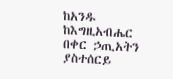ከአንዱ ከእግዚአብሔር በቀር ኃጢአትን ያስተሰርይ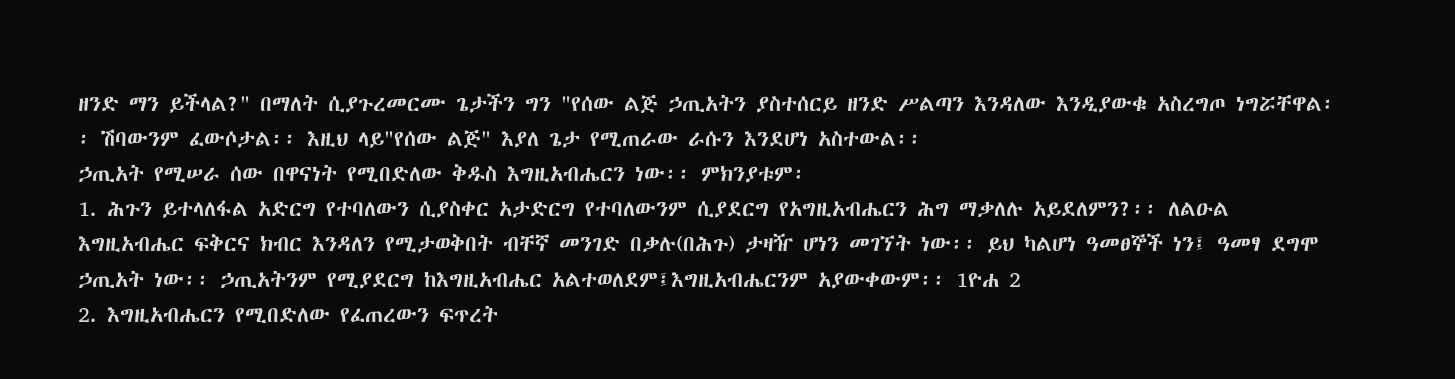ዘንድ ማን ይችላል?" በማለት ሲያጉረመርሙ ጌታችን ግን "የሰው ልጅ ኃጢአትን ያስተሰርይ ዘንድ ሥልጣን እንዳለው እንዲያውቁ አስረግጦ ነግሯቸዋል፡፡ ሽባውንም ፈውሶታል፡፡ እዚህ ላይ"የሰው ልጅ" እያለ ጌታ የሚጠራው ራሱን እንደሆነ አስተውል፡፡
ኃጢአት የሚሠራ ሰው በዋናነት የሚበድለው ቅዱስ እግዚአብሔርን ነው፡፡ ምክንያቱም፡
1. ሕጉን ይተላለፋል አድርግ የተባለውን ሲያስቀር አታድርግ የተባለውንም ሲያደርግ የአግዚአብሔርን ሕግ ማቃለሉ አይደለምን?፡፡ ለልዑል እግዚአብሔር ፍቅርና ክብር እንዳለን የሚታወቅበት ብቸኛ መንገድ በቃሉ(በሕጉ) ታዛዥ ሆነን መገኘት ነው፡፡ ይህ ካልሆነ ዓመፀኞች ነን፤ ዓመፃ ደግሞ ኃጢአት ነው፡፡ ኃጢአትንም የሚያደርግ ከእግዚአብሔር አልተወለደም፤እግዚአብሔርንም አያውቀውም፡፡ 1ዮሐ 2
2. እግዚአብሔርን የሚበድለው የፈጠረውን ፍጥረት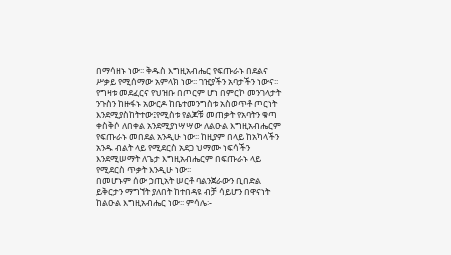በማሳዘኑ ነው፡፡ ቅዱስ እግዚአብሔር የፍጡራኑ በደልና ሥቃይ የሚሰማው አምላክ ነው፡፡ ገዢያችን አባታችን ነውና፡፡ የግዛቱ መደፈርና የህዝቡ በጦርም ሆነ በምርኮ መንገላታት ንጉስን ከዙፋኑ አውርዶ ከቤተመንግስቱ አስወጥቶ ጦርነት እንደሚያስከትተው፤የሚስቱ የልጆቹ መጠቃት የአባትን ቁጣ ቀስቅሶ ለበቀል አንደሚያነሣሣው ለልዑል እግዚአብሔርም የፍጡራኑ መበደል አንዲሁ ነው፡፡ ከዚያም በላይ ከአካላችን አንዱ ብልት ላይ የሚደርስ አደጋ ህማሙ ነፍሳችን እንደሚሠማት ለጌታ እግዚአብሔርም በፍጡራኑ ላይ የሚደርስ ጥቃት እንዲሁ ነው፡፡
በመሆኑም ሰው ኃጢአት ሠርቶ ባልንጀራውን ቢበድል ይቅርታን ማግኘት ያለበት ከተበዳዩ ብቻ ሳይሆን በዋናነት ከልዑል እግዚአብሔር ነው፡፡ ምሳሌ፡-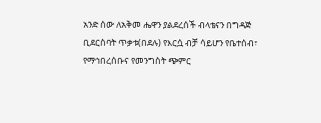አንድ ሰው ለአቅመ ሔዋን ያልደረሰች ብላቴናን በግዳጅ ቢደርስባት ጥቃቱ(በደሉ) የእርሷ ብቻ ሳይሆን የቤተሰብ፣ የማኅበረሰቡና የመንግስት ጭምር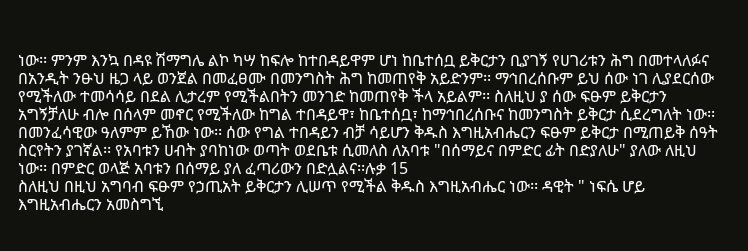ነው፡፡ ምንም እንኳ በዳዩ ሽማግሌ ልኮ ካሣ ከፍሎ ከተበዳይዋም ሆነ ከቤተሰቧ ይቅርታን ቢያገኝ የሀገሪቱን ሕግ በመተላለፉና በአንዲት ንፁህ ዜጋ ላይ ወንጀል በመፈፀሙ በመንግስት ሕግ ከመጠየቅ አይድንም፡፡ ማኅበረሰቡም ይህ ሰው ነገ ሊያደርሰው የሚችለው ተመሳሳይ በደል ሊታረም የሚችልበትን መንገድ ከመጠየቅ ችላ አይልም፡፡ ስለዚህ ያ ሰው ፍፁም ይቅርታን አግኝቻለሁ ብሎ በሰላም መኖር የሚችለው ከግል ተበዳይዋ፣ ከቤተሰቧ፣ ከማኅበረሰቡና ከመንግስት ይቅርታ ሲደረግለት ነው፡፡ በመንፈሳዊው ዓለምም ይኸው ነው፡፡ ሰው የግል ተበዳይን ብቻ ሳይሆን ቅዱስ እግዚአብሔርን ፍፁም ይቅርታ በሚጠይቅ ሰዓት ስርየትን ያገኛል፡፡ የአባቱን ሀብት ያባከነው ወጣት ወደቤቱ ሲመለስ ለአባቱ "በሰማይና በምድር ፊት በድያለሁ" ያለው ለዚህ ነው፡፡ በምድር ወላጅ አባቱን በሰማይ ያለ ፈጣሪውን በድሏልና፡፡ሉቃ 15
ስለዚህ በዚህ አግባብ ፍፁም የኃጢአት ይቅርታን ሊሠጥ የሚችል ቅዱስ እግዚአብሔር ነው፡፡ ዳዊት " ነፍሴ ሆይ እግዚአብሔርን አመስግኚ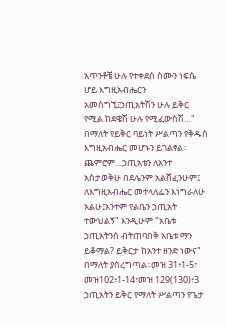አጥንቶቼ ሁሉ የተቀደሰ ስሙን ነፍሴ ሆይ እግዚአብሔርን አመስግኚ፤ኃጢአትሽን ሁሉ ይቅር የሚል ከደዌሽ ሁሉ የሚፈውስሽ…"
በማለት የይቅር ባይነት ሥልጣን የቅዱስ እግዚአብሔር መሆኑን ይገልፃል፡፡ ጨምሮም…ኃጢአቴን ለአንተ አስታወቅሁ በደሌንም አልሸፈንሁም፤ ለእግዚአብሔር መተላለፌን እነግራለሁ አልሁ፤አንተም የልቤን ኃጢአት ተውህልኝ" እንዲሁም "አቤቱ ኃጢአትንስ ብትጠባበቅ አቤቱ ማን ይቆማል? ይቅርታ ከአንተ ዘንድ ነውና" በማለት ያስረግጣል፡፡መዝ 31፥1-5፣ መዝ102፥1-14፣መዝ 129(130)፥3
ኃጢአትን ይቅር የማለት ሥልጣን የጌታ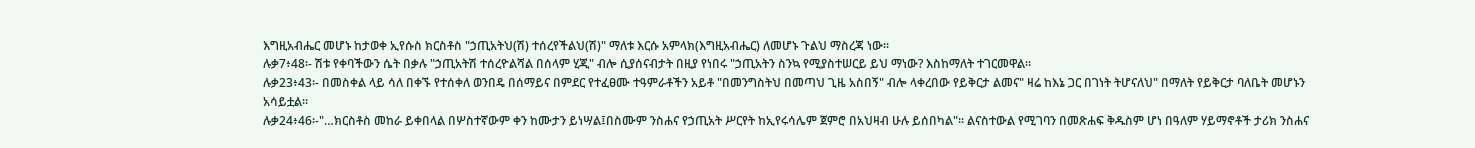እግዚአብሔር መሆኑ ከታወቀ ኢየሱስ ክርስቶስ "ኃጢአትህ(ሽ) ተሰረየችልህ(ሽ)" ማለቱ እርሱ አምላክ(እግዚአብሔር) ለመሆኑ ጉልህ ማስረጃ ነው፡፡
ሉቃ7፥48፡- ሽቱ የቀባችውን ሴት በቃሉ "ኃጢአትሽ ተሰረዮልሻል በሰላም ሂጂ" ብሎ ሲያሰናብታት በዚያ የነበሩ "ኃጢአትን ስንኳ የሚያስተሠርይ ይህ ማነው? እስከማለት ተገርመዋል፡፡
ሉቃ23፥43፡- በመስቀል ላይ ሳለ በቀኙ የተሰቀለ ወንበዴ በሰማይና በምደር የተፈፀሙ ተዓምራቶችን አይቶ "በመንግስትህ በመጣህ ጊዜ አስበኝ" ብሎ ላቀረበው የይቅርታ ልመና" ዛሬ ከእኔ ጋር በገነት ትሆናለህ" በማለት የይቅርታ ባለቤት መሆኑን አሳይቷል፡፡
ሉቃ24፥46፡-"…ክርስቶስ መከራ ይቀበላል በሦስተኛውም ቀን ከሙታን ይነሣል፤በስሙም ንስሐና የኃጢአት ሥርየት ከኢየሩሳሌም ጀምሮ በአህዛብ ሁሉ ይሰበካል"፡፡ ልናስተውል የሚገባን በመጽሐፍ ቅዱስም ሆነ በዓለም ሃይማኖቶች ታሪክ ንስሐና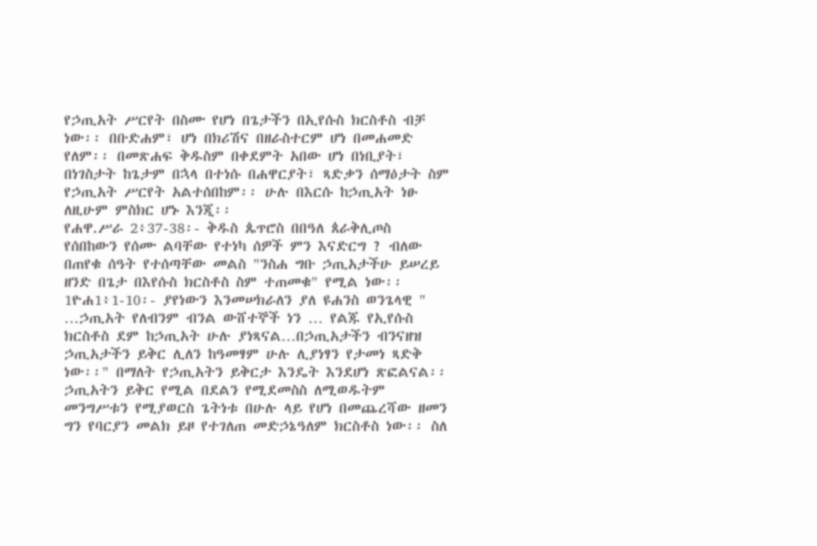የኃጢአት ሥርየት በስሙ የሆነ በጌታችን በኢየሱስ ክርስቶስ ብቻ ነው፡፡ በቡድሐም፣ ሆነ በክሪሽና በዘራስተርም ሆነ በመሐመድ የለም፡፡ በመጽሐፍ ቅዱስም በቀደምት አበው ሆነ በነቢያት፣ በነገስታት ከጌታም በኋላ በተነሱ በሐዋርያት፣ ጻድቃን ሰማዕታት ስም የኃጢአት ሥርየት አልተሰበከም፡፡ ሁሉ በእርሱ ከኃጢአት ነፁ ለዚሁም ምስክር ሆኑ እንጂ፡፡
የሐዋ.ሥራ 2፥37-38፡- ቅዱስ ጴጥሮስ በበዓለ ጰራቅሊጦስ የሰበከውን የሰሙ ልባቸው የተነካ ሰዎች ምን እናድርግ ? ብለው በጠየቁ ሰዓት የተሰጣቸው መልስ "ንስሐ ግቡ ኃጢአታችሁ ይሠረይ ዘንድ በጌታ በእየሱስ ክርስቶስ ስም ተጠመቁ" የሚል ነው፡፡
1ዮሐ1፥1-10፡- ያየነውን እንመሠክራለን ያለ ዩሐንስ ወንጌላዊ " …ኃጢአት የለብንም ብንል ውሸተኞች ነን … የልጁ የኢየሱስ ክርስቶስ ደም ከኃጢአት ሁሉ ያነጻናል…በኃጢአታችን ብንናዘዝ ኃጢአታችን ይቅር ሊለን ከዓመፃም ሁሉ ሊያነፃን የታመነ ጻድቅ ነው፡፡" በማለት የኃጢአትን ይቅርታ እንዴት እንደሆነ ጽፎልናል፡፡
ኃጢአትን ይቅር የሚል በደልን የሚደመስስ ለሚወዱትም መንግሥቱን የሚያወርስ ጌትነቱ በሁሉ ላይ የሆነ በመጨረሻው ዘመን ግን የባርያን መልክ ይዞ የተገለጠ መድኃኔዓለም ክርስቶስ ነው፡፡ ስለ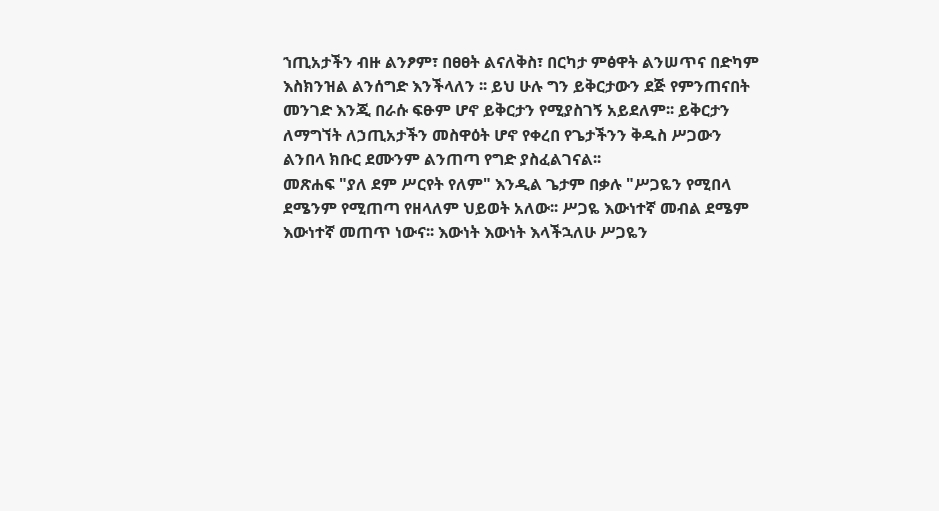ኀጢአታችን ብዙ ልንፆም፣ በፀፀት ልናለቅስ፣ በርካታ ምፅዋት ልንሠጥና በድካም እስክንዝል ልንሰግድ እንችላለን ፡፡ ይህ ሁሉ ግን ይቅርታውን ደጅ የምንጠናበት መንገድ እንጂ በራሱ ፍፁም ሆኖ ይቅርታን የሚያስገኝ አይደለም፡፡ ይቅርታን ለማግኘት ለኃጢአታችን መስዋዕት ሆኖ የቀረበ የጌታችንን ቅዱስ ሥጋውን ልንበላ ክቡር ደሙንም ልንጠጣ የግድ ያስፈልገናል፡፡
መጽሐፍ "ያለ ደም ሥርየት የለም" እንዲል ጌታም በቃሉ "ሥጋዬን የሚበላ ደሜንም የሚጠጣ የዘላለም ህይወት አለው፡፡ ሥጋዬ እውነተኛ መብል ደሜም እውነተኛ መጠጥ ነውና፡፡ እውነት እውነት እላችኋለሁ ሥጋዬን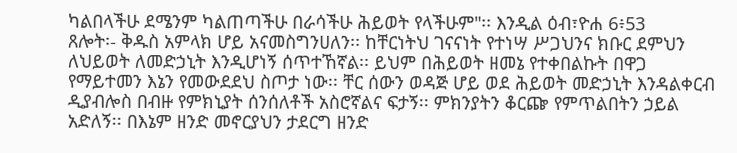ካልበላችሁ ደሜንም ካልጠጣችሁ በራሳችሁ ሕይወት የላችሁም"፡፡ እንዲል ዕብ፣ዮሐ 6፥53
ጸሎት፡- ቅዱስ አምላክ ሆይ አናመስግንሀለን፡፡ ከቸርነትህ ገናናነት የተነሣ ሥጋህንና ክቡር ደምህን ለህይወት ለመድኃኒት እንዲሆነኝ ሰጥተኸኛል፡፡ ይህም በሕይወት ዘመኔ የተቀበልኩት በዋጋ የማይተመን እኔን የመውደደህ ስጦታ ነው፡፡ ቸር ሰውን ወዳጅ ሆይ ወደ ሕይወት መድኃኒት እንዳልቀርብ ዲያብሎስ በብዙ የምክኒያት ሰንሰለቶች አስሮኛልና ፍታኝ፡፡ ምክንያትን ቆርጬ የምጥልበትን ኃይል አድለኝ፡፡ በእኔም ዘንድ መኖርያህን ታደርግ ዘንድ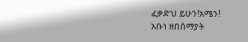ፈቃድህ ይሁን!አሜን!
አቡነ ዘበሰማያት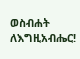ወስብሐት ለእግዚአብሔር!